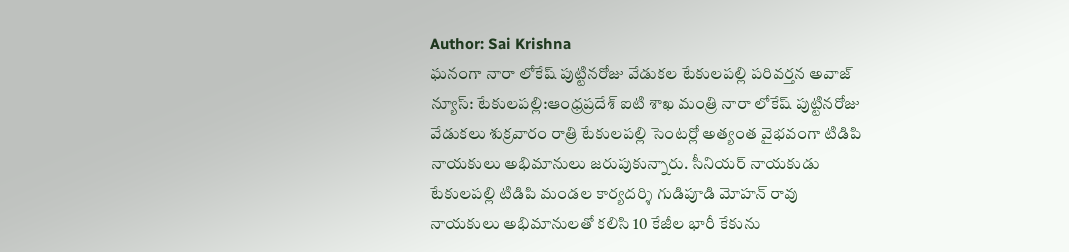Author: Sai Krishna
ఘనంగా నారా లోకేష్ పుట్టినరోజు వేడుకల టేకులపల్లి పరివర్తన అవాజ్ న్యూస్: టేకులపల్లి:ఆంధ్రప్రదేశ్ ఐటి శాఖ మంత్రి నారా లోకేష్ పుట్టినరోజు వేడుకలు శుక్రవారం రాత్రి టేకులపల్లి సెంటర్లో అత్యంత వైభవంగా టిడిపి నాయకులు అభిమానులు జరుపుకున్నారు. సీనియర్ నాయకుడు టేకులపల్లి టిడిపి మండల కార్యదర్శి గుడిపూడి మోహన్ రావు నాయకులు అభిమానులతో కలిసి 10 కేజీల భారీ కేకును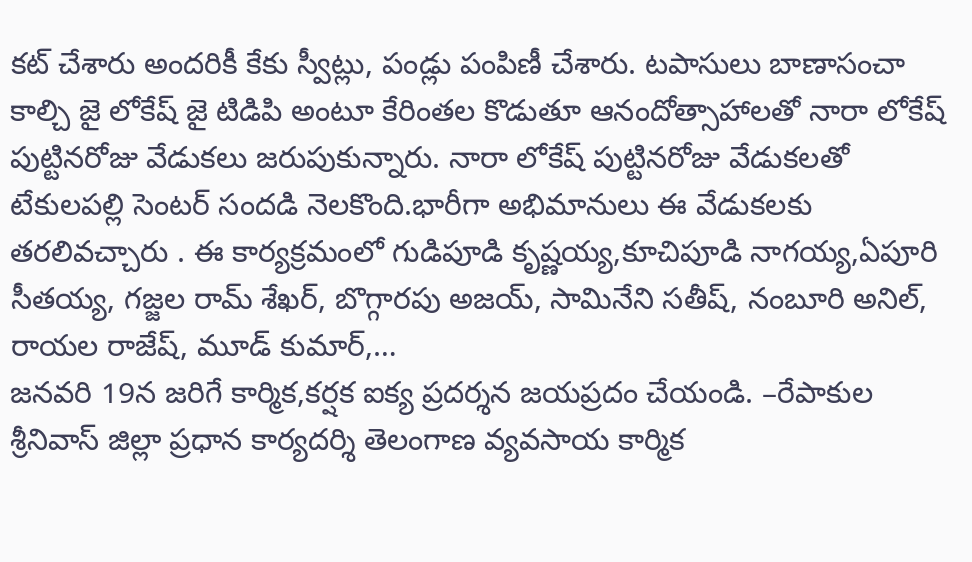కట్ చేశారు అందరికీ కేకు స్వీట్లు, పండ్లు పంపిణీ చేశారు. టపాసులు బాణాసంచా కాల్చి జై లోకేష్ జై టిడిపి అంటూ కేరింతల కొడుతూ ఆనందోత్సాహాలతో నారా లోకేష్ పుట్టినరోజు వేడుకలు జరుపుకున్నారు. నారా లోకేష్ పుట్టినరోజు వేడుకలతో టేకులపల్లి సెంటర్ సందడి నెలకొంది.భారీగా అభిమానులు ఈ వేడుకలకు తరలివచ్చారు . ఈ కార్యక్రమంలో గుడిపూడి కృష్ణయ్య,కూచిపూడి నాగయ్య,ఏపూరి సీతయ్య, గజ్జల రామ్ శేఖర్, బొగ్గారపు అజయ్, సామినేని సతీష్, నంబూరి అనిల్, రాయల రాజేష్, మూడ్ కుమార్,…
జనవరి 19న జరిగే కార్మిక,కర్షక ఐక్య ప్రదర్శన జయప్రదం చేయండి. –రేపాకుల శ్రీనివాస్ జిల్లా ప్రధాన కార్యదర్శి తెలంగాణ వ్యవసాయ కార్మిక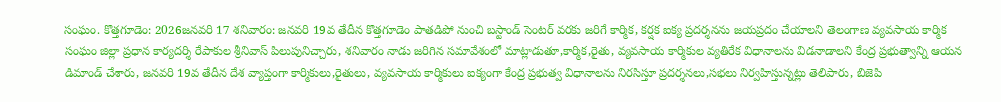సంఘం. కొత్తగూడెం: 2026జనవరి 17 శనివారం: జనవరి 19వ తేదీన కొత్తగూడెం పాతడిపో నుంచి బస్టాండ్ సెంటర్ వరకు జరిగే కార్మిక, కర్షక ఐక్య ప్రదర్శనను జయప్రదం చేయాలని తెలంగాణ వ్యవసాయ కార్మిక సంఘం జిల్లా ప్రధాన కార్యదర్శి రేపాకుల శ్రీనివాస్ పిలుపునిచ్చారు, శనివారం నాడు జరిగిన సమావేశంలో మాట్లాడుతూ,కార్మిక,రైతు, వ్యవసాయ కార్మికుల వ్యతిరేక విధానాలను విడనాడాలని కేంద్ర ప్రభుత్వాన్ని ఆయన డిమాండ్ చేశారు, జనవరి 19వ తేదీన దేశ వ్యాప్తంగా కార్మికులు,రైతులు, వ్యవసాయ కార్మికులు ఐక్యంగా కేంద్ర ప్రభుత్వ విధానాలను నిరసిస్తూ ప్రదర్శనలు,సభలు నిర్వహిస్తున్నట్లు తెలిపారు, బిజెపి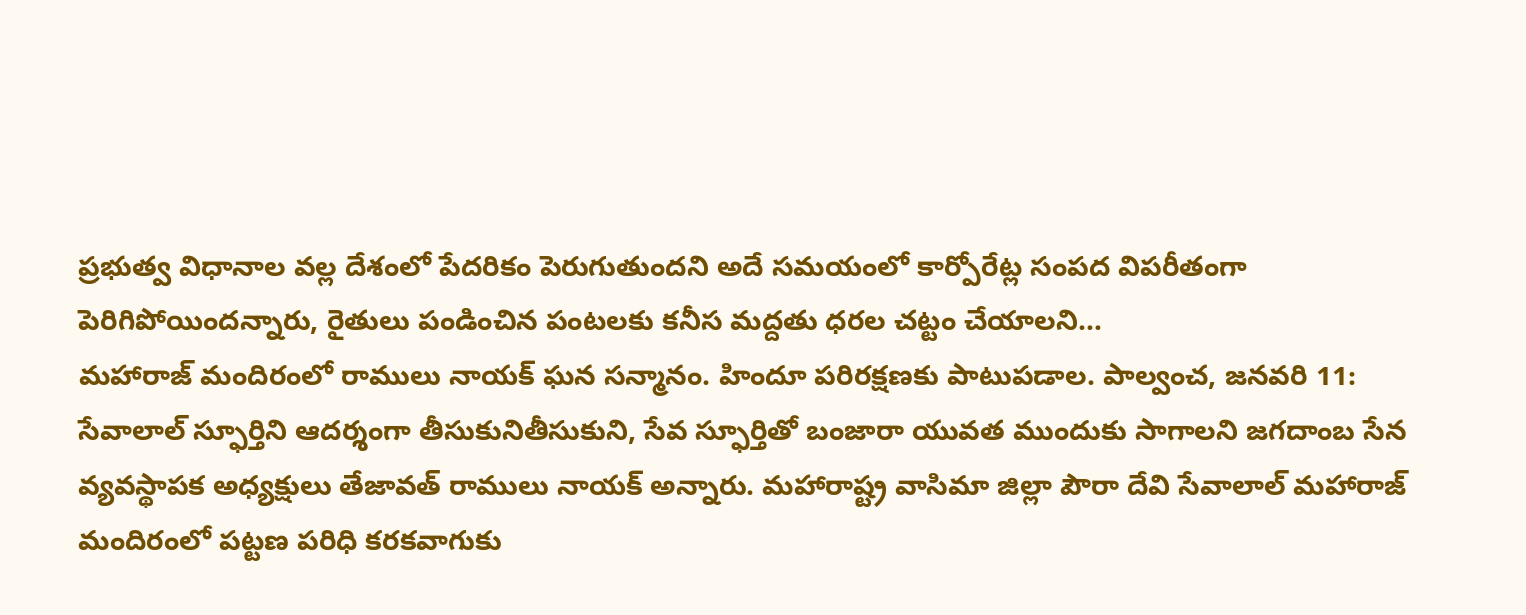ప్రభుత్వ విధానాల వల్ల దేశంలో పేదరికం పెరుగుతుందని అదే సమయంలో కార్పోరేట్ల సంపద విపరీతంగా పెరిగిపోయిందన్నారు, రైతులు పండించిన పంటలకు కనీస మద్దతు ధరల చట్టం చేయాలని…
మహారాజ్ మందిరంలో రాములు నాయక్ ఘన సన్మానం. హిందూ పరిరక్షణకు పాటుపడాల. పాల్వంచ, జనవరి 11: సేవాలాల్ స్ఫూర్తిని ఆదర్శంగా తీసుకునితీసుకుని, సేవ స్ఫూర్తితో బంజారా యువత ముందుకు సాగాలని జగదాంబ సేన వ్యవస్థాపక అధ్యక్షులు తేజావత్ రాములు నాయక్ అన్నారు. మహారాష్ట్ర వాసిమా జిల్లా పౌరా దేవి సేవాలాల్ మహారాజ్ మందిరంలో పట్టణ పరిధి కరకవాగుకు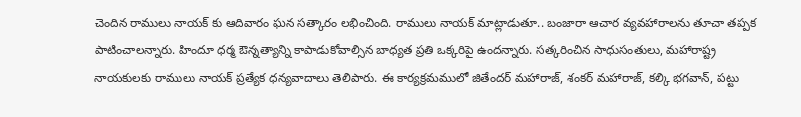చెందిన రాములు నాయక్ కు ఆదివారం ఘన సత్కారం లభించింది. రాములు నాయక్ మాట్లాడుతూ.. బంజారా ఆచార వ్యవహారాలను తూచా తప్పక పాటించాలన్నారు. హిందూ ధర్మ ఔన్నత్యాన్ని కాపాడుకోవాల్సిన బాధ్యత ప్రతి ఒక్కరిపై ఉందన్నారు. సత్కరించిన సాధుసంతులు, మహారాష్ట్ర నాయకులకు రాములు నాయక్ ప్రత్యేక ధన్యవాదాలు తెలిపారు. ఈ కార్యక్రమములో జితేందర్ మహారాజ్, శంకర్ మహారాజ్, కల్కి భగవాన్, పట్టు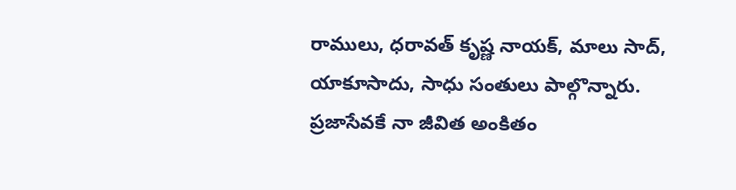రాములు, ధరావత్ కృష్ణ నాయక్, మాలు సాద్, యాకూసాదు, సాధు సంతులు పాల్గొన్నారు.
ప్రజాసేవకే నా జీవిత అంకితం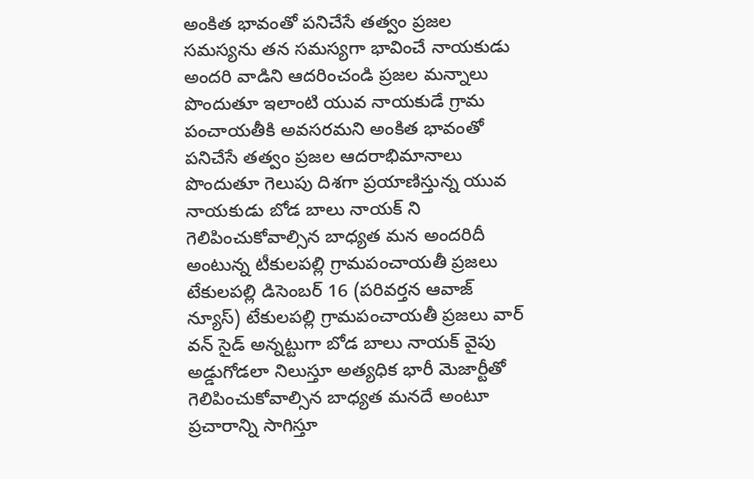అంకిత భావంతో పనిచేసే తత్వం ప్రజల సమస్యను తన సమస్యగా భావించే నాయకుడు అందరి వాడిని ఆదరించండి ప్రజల మన్నాలు పొందుతూ ఇలాంటి యువ నాయకుడే గ్రామ పంచాయతీకి అవసరమని అంకిత భావంతో పనిచేసే తత్వం ప్రజల ఆదరాభిమానాలు పొందుతూ గెలుపు దిశగా ప్రయాణిస్తున్న యువ నాయకుడు బోడ బాలు నాయక్ ని గెలిపించుకోవాల్సిన బాధ్యత మన అందరిదీ అంటున్న టీకులపల్లి గ్రామపంచాయతీ ప్రజలు టేకులపల్లి డిసెంబర్ 16 (పరివర్తన ఆవాజ్ న్యూస్) టేకులపల్లి గ్రామపంచాయతీ ప్రజలు వార్ వన్ సైడ్ అన్నట్టుగా బోడ బాలు నాయక్ వైపు అడ్డుగోడలా నిలుస్తూ అత్యధిక భారీ మెజార్టీతో గెలిపించుకోవాల్సిన బాధ్యత మనదే అంటూ ప్రచారాన్ని సాగిస్తూ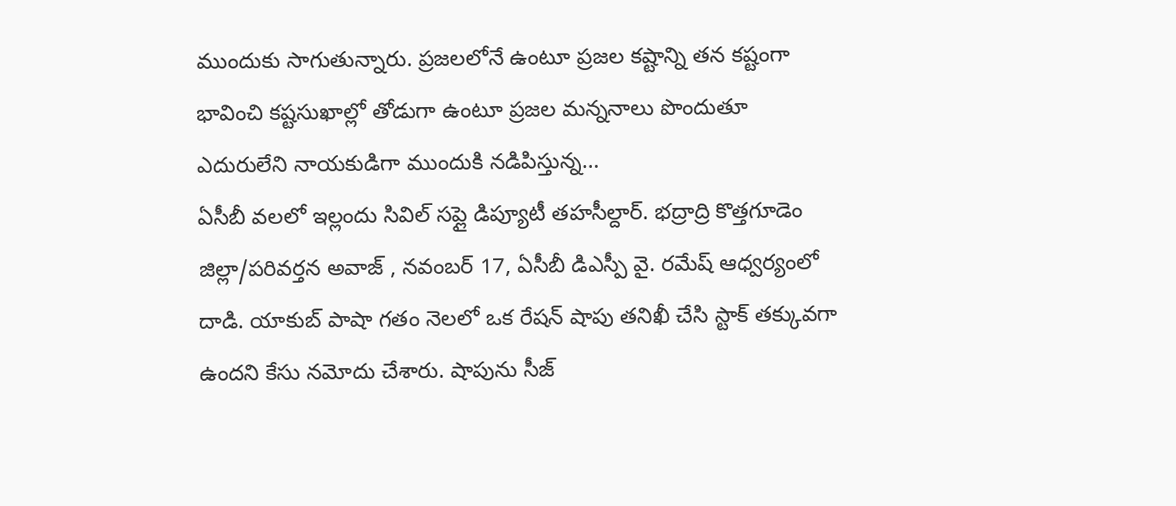ముందుకు సాగుతున్నారు. ప్రజలలోనే ఉంటూ ప్రజల కష్టాన్ని తన కష్టంగా భావించి కష్టసుఖాల్లో తోడుగా ఉంటూ ప్రజల మన్ననాలు పొందుతూ ఎదురులేని నాయకుడిగా ముందుకి నడిపిస్తున్న…
ఏసీబీ వలలో ఇల్లందు సివిల్ సప్లై డిప్యూటీ తహసీల్దార్. భద్రాద్రి కొత్తగూడెం జిల్లా/పరివర్తన అవాజ్ , నవంబర్ 17, ఏసీబీ డిఎస్పీ వై. రమేష్ ఆధ్వర్యంలో దాడి. యాకుబ్ పాషా గతం నెలలో ఒక రేషన్ షాపు తనిఖీ చేసి స్టాక్ తక్కువగా ఉందని కేసు నమోదు చేశారు. షాపును సీజ్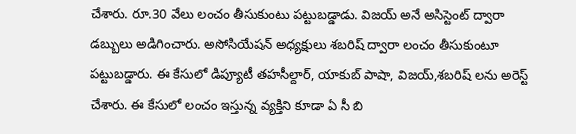చేశారు. రూ.30 వేలు లంచం తీసుకుంటు పట్టుబడ్డాడు. విజయ్ అనే అసిస్టెంట్ ద్వారా డబ్బులు అడిగించారు. అసోసియేషన్ అధ్యక్షులు శబరిష్ ద్వారా లంచం తీసుకుంటూ పట్టుబడ్డారు. ఈ కేసులో డిప్యూటీ తహసీల్దార్, యాకుబ్ పాషా, విజయ్,శబరిష్ లను అరెస్ట్ చేశారు. ఈ కేసులో లంచం ఇస్తున్న వ్యక్తిని కూడా ఏ సీ బి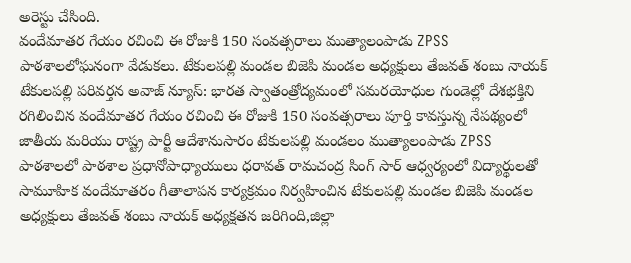అరెస్టు చేసింది.
వందేమాతర గేయం రచించి ఈ రోజుకి 150 సంవత్సరాలు ముత్యాలంపాడు ZPSS పాఠశాలలోఘనంగా వేడుకలు. టేకులపల్లి మండల బిజెపి మండల అధ్యక్షులు తేజవత్ శంబు నాయక్ టేకులపల్లి పరివర్తన అవాజ్ న్యూస్: భారత స్వాతంత్రోద్యమంలో సమరయోధుల గుండెల్లో దేశభక్తిని రగిలించిన వందేమాతర గేయం రచించి ఈ రోజుకి 150 సంవత్సరాలు పూర్తి కావస్తున్న నేపథ్యంలో జాతీయ మరియు రాష్ట్ర పార్టీ ఆదేశానుసారం టేకులపల్లి మండలం ముత్యాలంపాడు ZPSS పాఠశాలలో పాఠశాల ప్రధానోపాధ్యాయులు ధరావత్ రామచంద్ర సింగ్ సార్ ఆధ్వర్యంలో విద్యార్థులతో సామూహిక వందేమాతరం గీతాలాపన కార్యక్రమం నిర్వహించిన టేకులపల్లి మండల బిజెపి మండల అధ్యక్షులు తేజవత్ శంబు నాయక్ అధ్యక్షతన జరిగింది,జిల్లా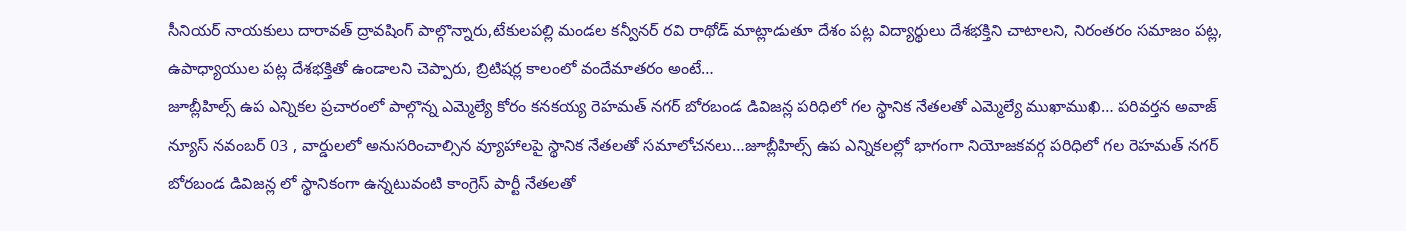సీనియర్ నాయకులు దారావత్ ద్రావషింగ్ పాల్గొన్నారు,టేకులపల్లి మండల కన్వీనర్ రవి రాథోడ్ మాట్లాడుతూ దేశం పట్ల విద్యార్థులు దేశభక్తిని చాటాలని, నిరంతరం సమాజం పట్ల, ఉపాధ్యాయుల పట్ల దేశభక్తితో ఉండాలని చెప్పారు, బ్రిటిషర్ల కాలంలో వందేమాతరం అంటే…
జూబ్లీహిల్స్ ఉప ఎన్నికల ప్రచారంలో పాల్గొన్న ఎమ్మెల్యే కోరం కనకయ్య రెహమత్ నగర్ బోరబండ డివిజన్ల పరిధిలో గల స్థానిక నేతలతో ఎమ్మెల్యే ముఖాముఖి… పరివర్తన అవాజ్ న్యూస్ నవంబర్ 03 , వార్డులలో అనుసరించాల్సిన వ్యూహాలపై స్థానిక నేతలతో సమాలోచనలు…జూబ్లీహిల్స్ ఉప ఎన్నికలల్లో భాగంగా నియోజకవర్గ పరిధిలో గల రెహమత్ నగర్ బోరబండ డివిజన్ల లో స్థానికంగా ఉన్నటువంటి కాంగ్రెస్ పార్టీ నేతలతో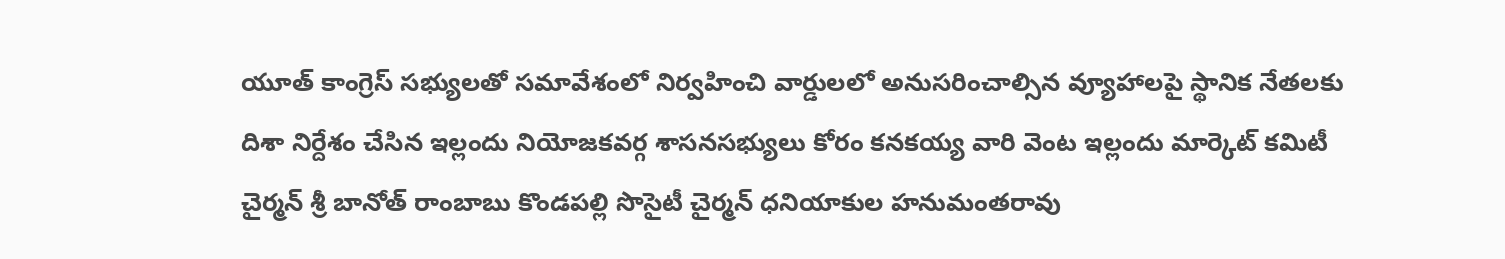యూత్ కాంగ్రెస్ సభ్యులతో సమావేశంలో నిర్వహించి వార్డులలో అనుసరించాల్సిన వ్యూహాలపై స్థానిక నేతలకు దిశా నిర్దేశం చేసిన ఇల్లందు నియోజకవర్గ శాసనసభ్యులు కోరం కనకయ్య వారి వెంట ఇల్లందు మార్కెట్ కమిటీ చైర్మన్ శ్రీ బానోత్ రాంబాబు కొండపల్లి సొసైటీ చైర్మన్ ధనియాకుల హనుమంతరావు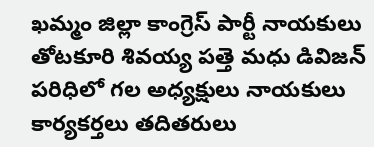ఖమ్మం జిల్లా కాంగ్రెస్ పార్టీ నాయకులు తోటకూరి శివయ్య పత్తె మధు డివిజన్ పరిధిలో గల అధ్యక్షులు నాయకులు కార్యకర్తలు తదితరులు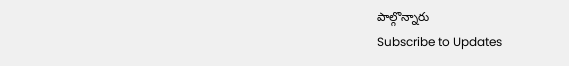పాల్గొన్నారు
Subscribe to Updates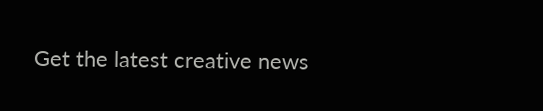Get the latest creative news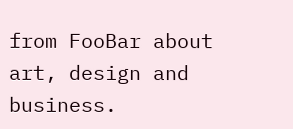from FooBar about art, design and business.